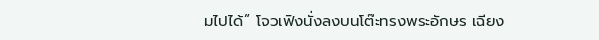มไปได้” โจวเฟิงนั่งลงบนโต๊ะทรงพระอักษร เฉียง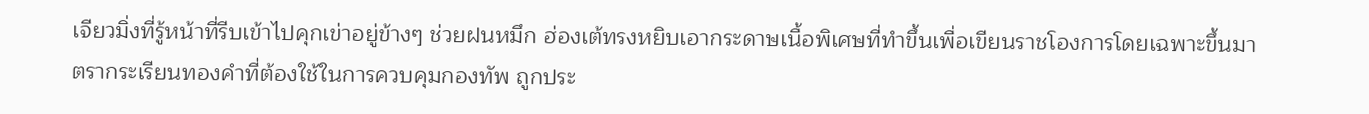เจียวมิ่งที่รู้หน้าที่รีบเข้าไปคุกเข่าอยู่ข้างๆ ช่วยฝนหมึก ฮ่องเต้ทรงหยิบเอากระดาษเนื้อพิเศษที่ทำขึ้นเพื่อเขียนราชโองการโดยเฉพาะขึ้นมา ตรากระเรียนทองคำที่ต้องใช้ในการควบคุมกองทัพ ถูกประ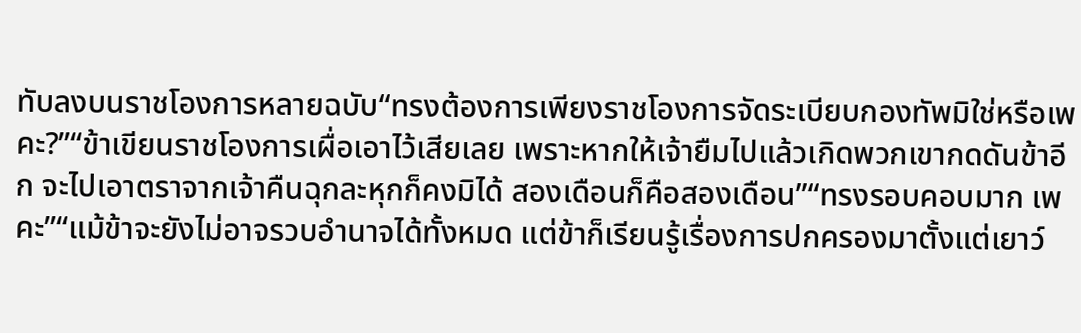ทับลงบนราชโองการหลายฉบับ“ทรงต้องการเพียงราชโองการจัดระเบียบกองทัพมิใช่หรือเพคะ?”“ข้าเขียนราชโองการเผื่อเอาไว้เสียเลย เพราะหากให้เจ้ายืมไปแล้วเกิดพวกเขากดดันข้าอีก จะไปเอาตราจากเจ้าคืนฉุกละหุกก็คงมิได้ สองเดือนก็คือสองเดือน”“ทรงรอบคอบมาก เพคะ”“แม้ข้าจะยังไม่อาจรวบอำนาจได้ทั้งหมด แต่ข้าก็เรียนรู้เรื่องการปกครองมาตั้งแต่เยาว์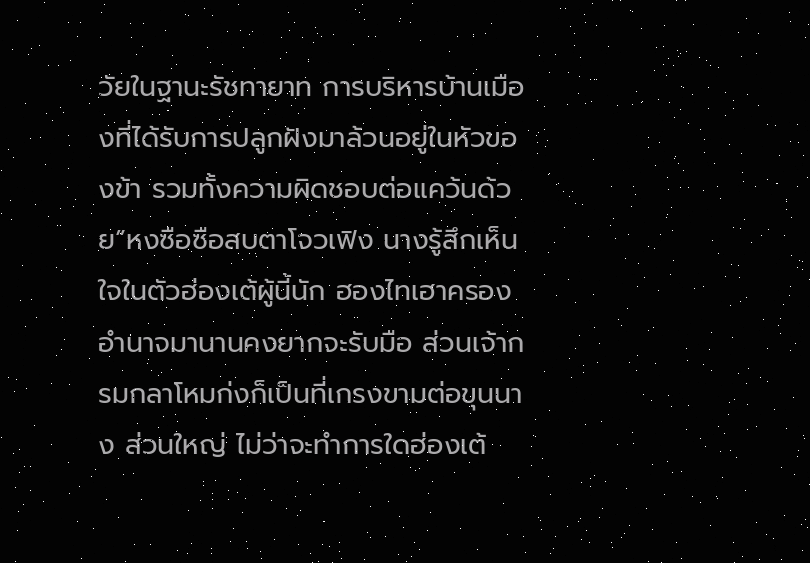วัยในฐานะรัชทายาท การบริหารบ้านเมืองที่ได้รับการปลูกฝังมาล้วนอยู่ในหัวของข้า รวมทั้งความผิดชอบต่อแคว้นด้วย”หงซือซือสบตาโจวเฟิง นางรู้สึกเห็นใจในตัวฮ่องเต้ผู้นี้นัก ฮองไทเฮาครองอำนาจมานานคงยากจะรับมือ ส่วนเจ้ากรมกลาโหมก่งก็เป็นที่เกรงขามต่อขุนนาง ส่วนใหญ่ ไม่ว่าจะทำการใดฮ่องเต้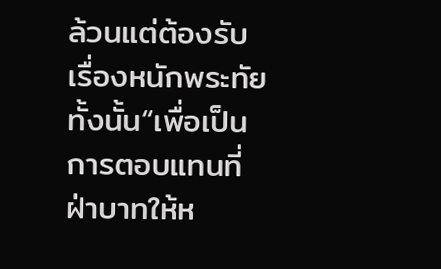ล้วนแต่ต้องรับเรื่องหนักพระทัยทั้งนั้น“เพื่อเป็นการตอบแทนที่ฝ่าบาทให้ห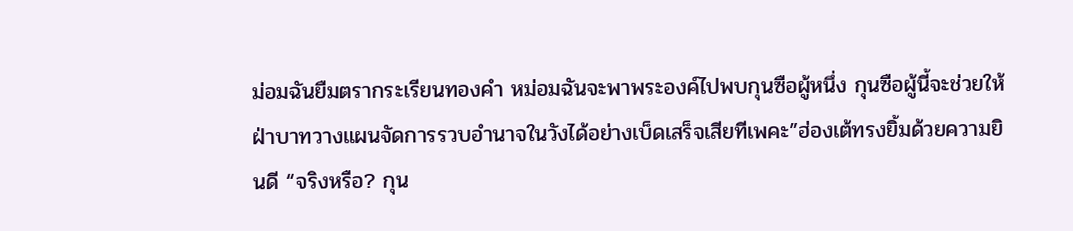ม่อมฉันยืมตรากระเรียนทองคำ หม่อมฉันจะพาพระองค์ไปพบกุนซือผู้หนึ่ง กุนซือผู้นี้จะช่วยให้ฝ่าบาทวางแผนจัดการรวบอำนาจในวังได้อย่างเบ็ดเสร็จเสียทีเพคะ”ฮ่องเต้ทรงยิ้มด้วยความยินดี “จริงหรือ? กุน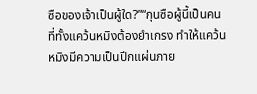ซือของเจ้าเป็นผู้ใด?”“กุนซือผู้นี้เป็นคนที่ทั้งแคว้นหมิงต้องยำเกรง ทำให้แคว้นหมิงมีความเป็นปีกแผ่นภาย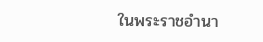ในพระราชอำนา